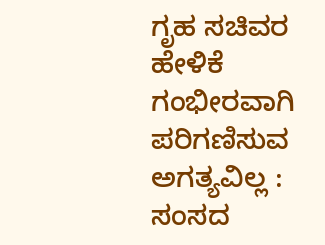ಗೃಹ ಸಚಿವರ ಹೇಳಿಕೆ ಗಂಭೀರವಾಗಿ ಪರಿಗಣಿಸುವ ಅಗತ್ಯವಿಲ್ಲ : ಸಂಸದ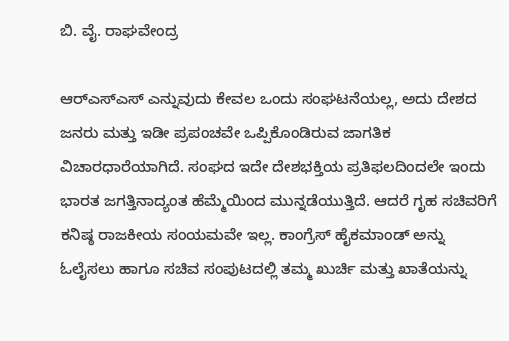ಬಿ. ವೈ. ರಾಘವೇಂದ್ರ

ಆರ್‌ಎಸ್‌ಎಸ್ ಎನ್ನುವುದು ಕೇವಲ ಒಂದು ಸಂಘಟನೆಯಲ್ಲ, ಅದು ದೇಶದ ಜನರು ಮತ್ತು ಇಡೀ ಪ್ರಪಂಚವೇ ಒಪ್ಪಿಕೊಂಡಿರುವ ಜಾಗತಿಕ ವಿಚಾರಧಾರೆಯಾಗಿದೆ. ಸಂಘದ ಇದೇ ದೇಶಭಕ್ತಿಯ ಪ್ರತಿಫಲದಿಂದಲೇ ಇಂದು ಭಾರತ ಜಗತ್ತಿನಾದ್ಯಂತ ಹೆಮ್ಮೆಯಿಂದ ಮುನ್ನಡೆಯುತ್ತಿದೆ. ಆದರೆ ಗೃಹ ಸಚಿವರಿಗೆ ಕನಿಷ್ಠ ರಾಜಕೀಯ ಸಂಯಮವೇ ಇಲ್ಲ. ಕಾಂಗ್ರೆಸ್ ಹೈಕಮಾಂಡ್ ಅನ್ನು ಓಲೈಸಲು ಹಾಗೂ ಸಚಿವ ಸಂಪುಟದಲ್ಲಿ ತಮ್ಮ ಖುರ್ಚಿ ಮತ್ತು ಖಾತೆಯನ್ನು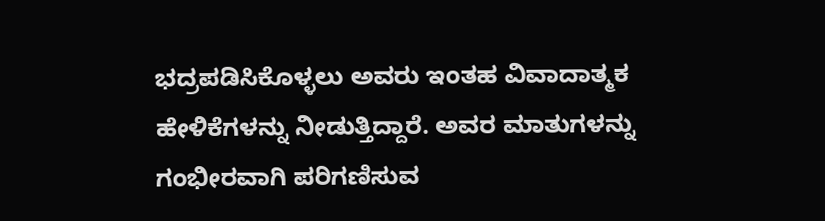ಭದ್ರಪಡಿಸಿಕೊಳ್ಳಲು ಅವರು ಇಂತಹ ವಿವಾದಾತ್ಮಕ ಹೇಳಿಕೆಗಳನ್ನು ನೀಡುತ್ತಿದ್ದಾರೆ. ಅವರ ಮಾತುಗಳನ್ನು ಗಂಭೀರವಾಗಿ ಪರಿಗಣಿಸುವ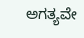ಅಗತ್ಯವೇ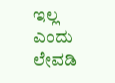ಇಲ್ಲ ಎಂದು ಲೇವಡಿ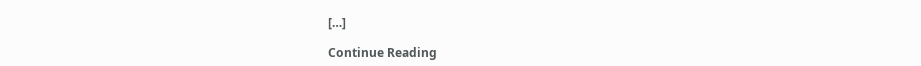[…]

Continue Reading